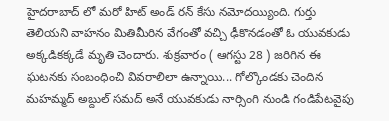హైదరాబాద్ లో మరో హిట్ అండ్ రన్ కేసు నమోదయ్యింది. గుర్తు తెలియని వాహనం మితిమీరిన వేగంతో వచ్చి ఢీకొనడంతో ఓ యువకుడు అక్కడికక్కడే మృతి చెందారు. శుక్రవారం ( ఆగస్టు 28 ) జరిగిన ఈ ఘటనకు సంబంధించి వివరాలిలా ఉన్నాయి... గోల్కొండకు చెందిన మహమ్మద్ అబ్దుల్ సమద్ అనే యువకుడు నార్సింగి నుండి గండిపేటవైపు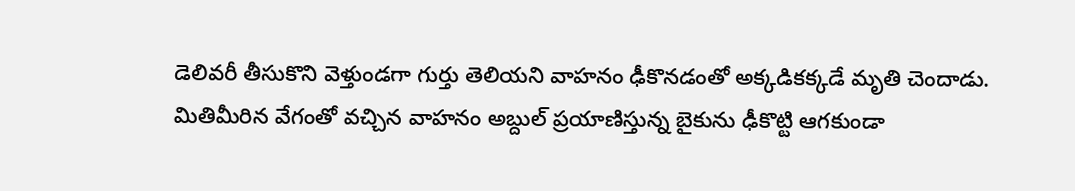డెలివరీ తీసుకొని వెళ్తుండగా గుర్తు తెలియని వాహనం ఢీకొనడంతో అక్కడికక్కడే మృతి చెందాడు.
మితిమీరిన వేగంతో వచ్చిన వాహనం అబ్దుల్ ప్రయాణిస్తున్న బైకును ఢీకొట్టి ఆగకుండా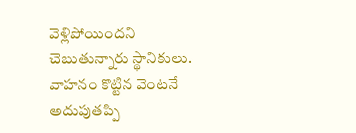వెళ్లిపోయిందని చెబుతున్నారు స్థానికులు. వాహనం కొట్టిన వెంటనే అదుపుతప్పి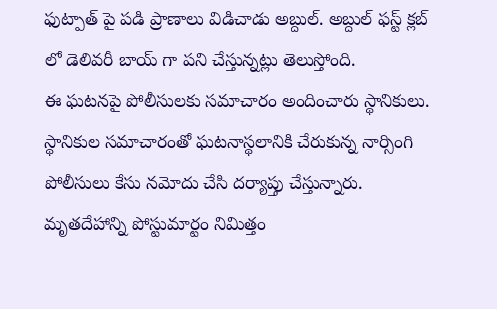ఫుట్పాత్ పై పడి ప్రాణాలు విడిచాడు అబ్దుల్. అబ్దుల్ ఫస్ట్ క్లబ్ లో డెలివరీ బాయ్ గా పని చేస్తున్నట్లు తెలుస్తోంది.
ఈ ఘటనపై పోలీసులకు సమాచారం అందించారు స్థానికులు. స్థానికుల సమాచారంతో ఘటనాస్థలానికి చేరుకున్న నార్సింగి పోలీసులు కేసు నమోదు చేసి దర్యాప్తు చేస్తున్నారు. మృతదేహాన్ని పోస్టుమార్టం నిమిత్తం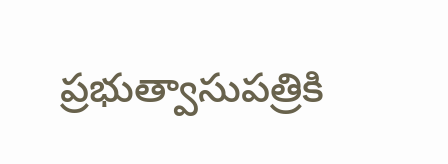ప్రభుత్వాసుపత్రికి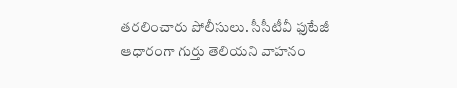తరలించారు పోలీసులు. సీసీటీవీ ఫుటేజీ ఆధారంగా గుర్తు తెలియని వాహనం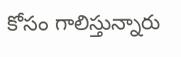కోసం గాలిస్తున్నారు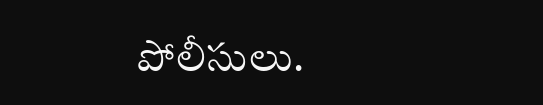పోలీసులు.